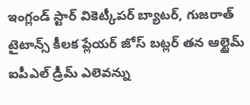ఇంగ్లండ్ స్టార్ వికెట్కీపర్ బ్యాటర్, గుజరాత్ టైటాన్స్ కీలక ప్లేయర్ జోస్ బట్లర్ తన ఆల్టైమ్ ఐపీఎల్ డ్రీమ్ ఎలెవన్ను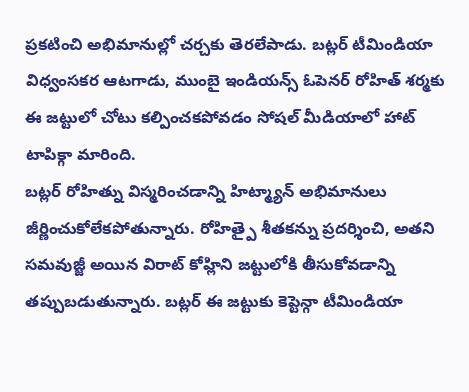ప్రకటించి అభిమానుల్లో చర్చకు తెరలేపాడు. బట్లర్ టీమిండియా విధ్వంసకర ఆటగాడు, ముంబై ఇండియన్స్ ఓపెనర్ రోహిత్ శర్మకు ఈ జట్టులో చోటు కల్పించకపోవడం సోషల్ మీడియాలో హాట్ టాపిక్గా మారింది.
బట్లర్ రోహిత్ను విస్మరించడాన్ని హిట్మ్యాన్ అభిమానులు జీర్ణించుకోలేకపోతున్నారు. రోహిత్పై శీతకన్ను ప్రదర్శించి, అతని సమవుజ్జీ అయిన విరాట్ కోహ్లిని జట్టులోకి తీసుకోవడాన్ని తప్పుబడుతున్నారు. బట్లర్ ఈ జట్టుకు కెప్టెన్గా టీమిండియా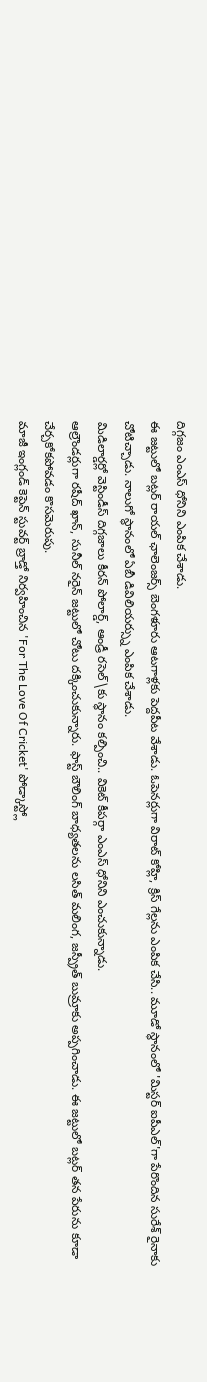దిగ్గజం ఎంఎస్ ధోనిని ఎంపిక చేశాడు.
ఈ జట్టులో బట్లర్ రాయల్ ఛాలెంజర్స్ బెంగళూరు ఆటగాళ్లకు పెద్దపీట వేశాడు. ఓపెనర్లుగా విరాట్ కోహ్లి, క్రిస్ గేల్లను ఎంపిక చేసి.. మూడో స్థానంలో 'మిస్టర్ ఐపీఎల్'గా పేరొందిన సురేశ్ రైనాకు చోటిచ్చాడు. నాలుగో స్థానంలో ఏబీ డివిలియర్స్ను ఎంపిక చేశాడు.
మిడిలార్డర్లో వెస్టిండీస్ దిగ్గజాలు కీరన్ పోలార్డ్, ఆండ్రీ రసెల్\కు స్థానం కల్పించి.. వికెట్ కీపర్గా ఎంఎస్ ధోనిని ఎంచుకున్నాడు.
ఆల్రౌండర్లుగా రషీద్ ఖాన్, సునీల్ నరైన్ జట్టులో చోటు దక్కించుకున్నారు. ఫాస్ట్ బౌలింగ్ బాధ్యతలను లసిత్ మలింగ, జస్ప్రీత్ బుమ్రాకు అప్పగించాడు. ఈ జట్టులో బట్లర్ తన పేరును కూడా చేర్చకోకపోవడం కొసమెరుపు.
మాజీ ఇంగ్లండ్ కెప్టెన్ స్టువర్ట్ బ్రాడ్తో నిర్వహించిన 'For The Love Of Cricket' పోడ్కాస్ట్లో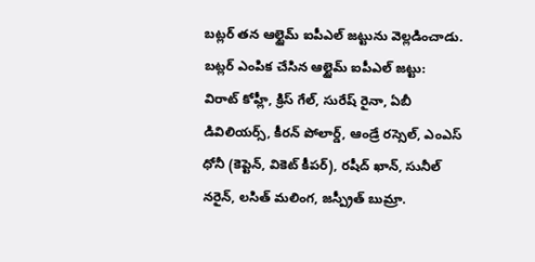బట్లర్ తన ఆల్టైమ్ ఐపీఎల్ జట్టును వెల్లడించాడు.
బట్లర్ ఎంపిక చేసిన ఆల్టైమ్ ఐపీఎల్ జట్టు:
విరాట్ కోహ్లీ, క్రిస్ గేల్, సురేష్ రైనా, ఏబీ డివిలియర్స్, కీరన్ పోలార్డ్, ఆండ్రే రస్సెల్, ఎంఎస్ ధోనీ (కెప్టెన్, వికెట్ కీపర్), రషీద్ ఖాన్, సునీల్ నరైన్, లసిత్ మలింగ, జస్ప్రీత్ బుమ్రా.